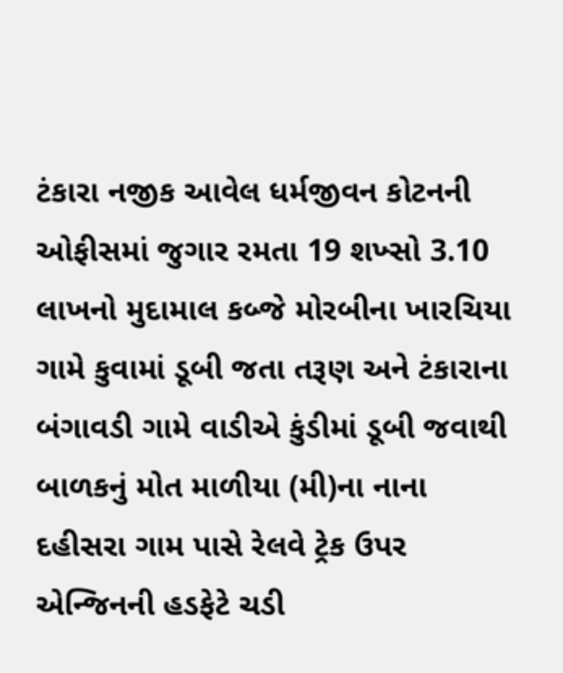ટંકારા નજીક આવેલ ધર્મજીવન કોટનની ઓફીસમાં જુગાર રમતા 19 શખ્સો 3.10 લાખનો મુદામાલ કબ્જે મોરબીના ખારચિયા ગામે કુવામાં ડૂબી જતા તરૂણ અને ટંકારાના બંગાવડી ગામે વાડીએ કુંડીમાં ડૂબી જવાથી બાળકનું મોત માળીયા (મી)ના નાના દહીસરા ગામ પાસે રેલવે ટ્રેક ઉપર એન્જિનની હડફેટે ચડી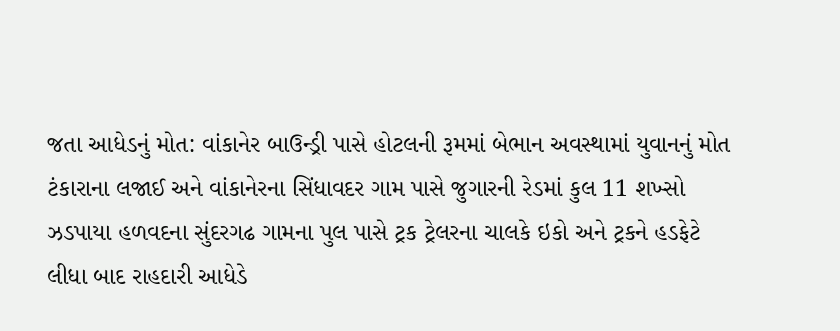જતા આધેડનું મોત: વાંકાનેર બાઉન્ડ્રી પાસે હોટલની રૂમમાં બેભાન અવસ્થામાં યુવાનનું મોત ટંકારાના લજાઈ અને વાંકાનેરના સિંધાવદર ગામ પાસે જુગારની રેડમાં કુલ 11 શખ્સો ઝડપાયા હળવદના સુંદરગઢ ગામના પુલ પાસે ટ્રક ટ્રેલરના ચાલકે ઇકો અને ટ્રકને હડફેટે લીધા બાદ રાહદારી આધેડે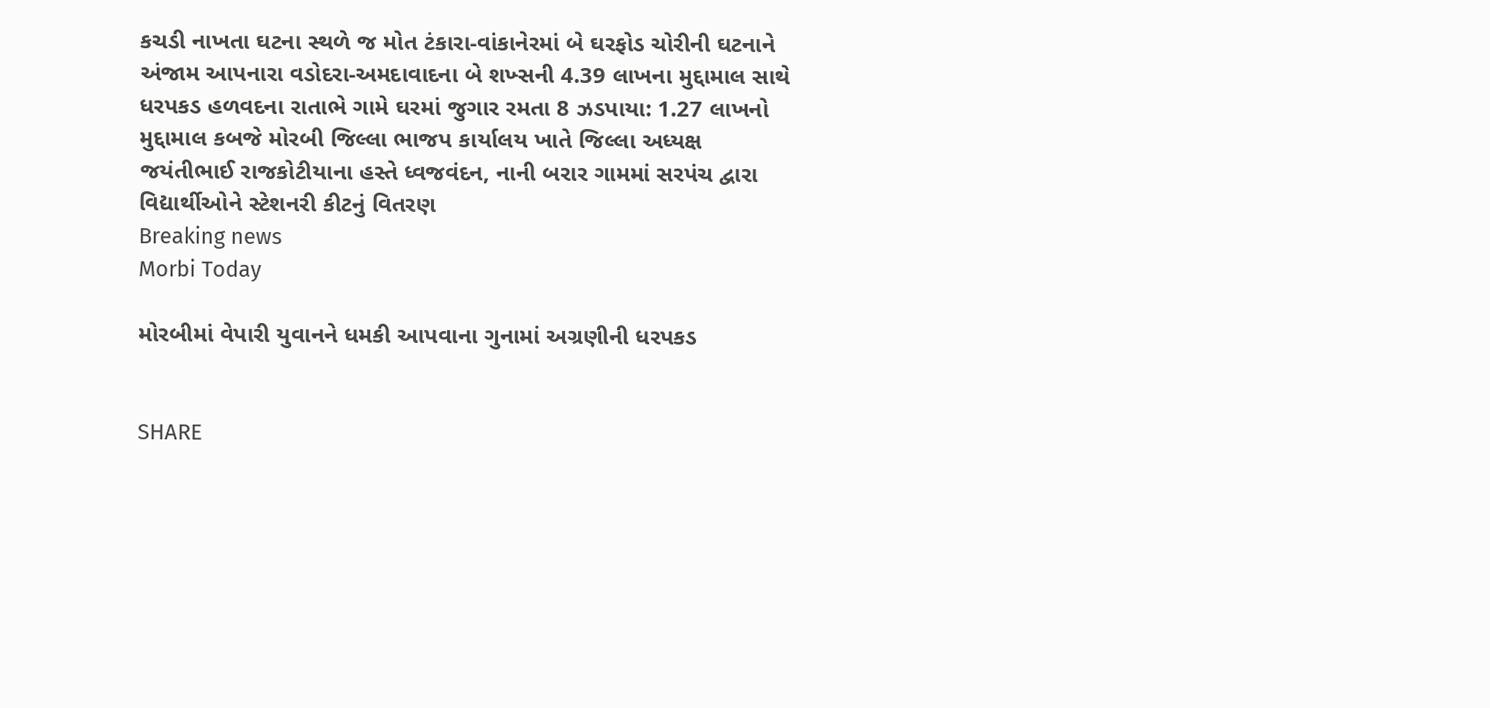કચડી નાખતા ઘટના સ્થળે જ મોત ટંકારા-વાંકાનેરમાં બે ઘરફોડ ચોરીની ઘટનાને અંજામ આપનારા વડોદરા-અમદાવાદના બે શખ્સની 4.39 લાખના મુદ્દામાલ સાથે ધરપકડ હળવદના રાતાભે ગામે ઘરમાં જુગાર રમતા 8 ઝડપાયા: 1.27 લાખનો મુદ્દામાલ કબજે મોરબી જિલ્લા ભાજપ કાર્યાલય ખાતે જિલ્લા અધ્યક્ષ જયંતીભાઈ રાજકોટીયાના હસ્તે ધ્વજવંદન, નાની બરાર ગામમાં સરપંચ દ્વારા વિદ્યાર્થીઓને સ્ટેશનરી કીટનું વિતરણ
Breaking news
Morbi Today

મોરબીમાં વેપારી યુવાનને ધમકી આપવાના ગુનામાં અગ્રણીની ધરપકડ


SHARE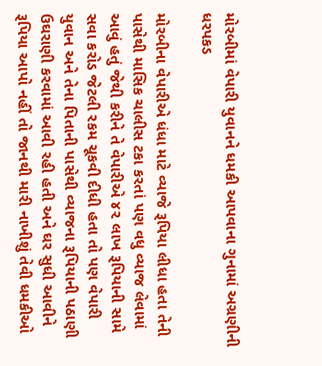મોરબીમાં વેપારી યુવાનને ધમકી આપવાના ગુનામાં અગ્રણીની ધરપકડ

મોરબીના વેપારીએ ધંધા માટે વ્યાજે રૂપિયા લીધા હતા તેની પાસેથી માસિક ચાલીસ ટકા કરતાં પણ વધુ વ્યાજ લેવામાં આવું હતું જેથી કરીને તે વેપારીએ ૪૨ લાખ રૂપિયાની સામે સવા કરોડ જેટલી રકમ ચૂકવી દીધી હતા તો પણ વેપારી યુવાન અને તેના પિતાની પાસેથી વ્યાજના રૂપિયાની પઠાણી ઉઘરાણી કરવામાં આવી રહી હતી અને ઘર સુધી આવીને રૂપિયા આપો નહીં તો જાનથી મારી નાખીશું તેવી ધમકીઓ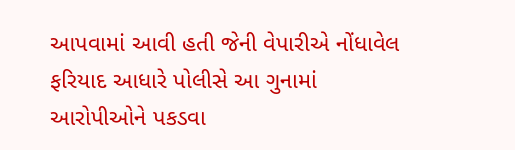આપવામાં આવી હતી જેની વેપારીએ નોંધાવેલ ફરિયાદ આધારે પોલીસે આ ગુનામાં આરોપીઓને પકડવા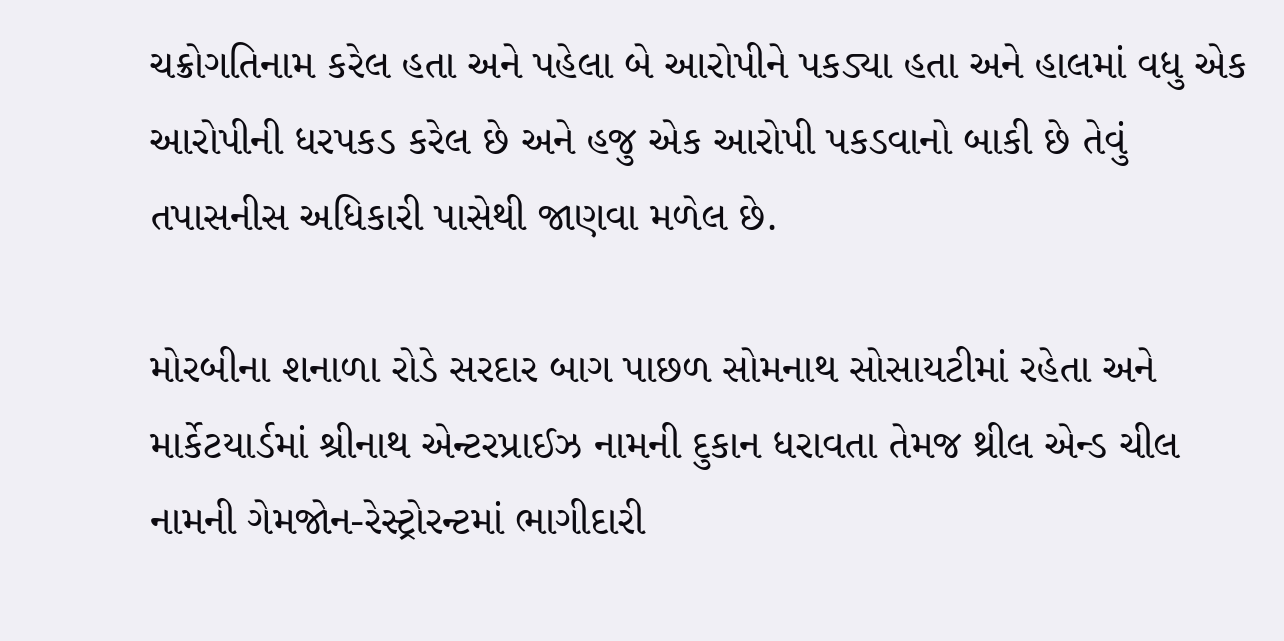ચક્રોગતિનામ કરેલ હતા અને પહેલા બે આરોપીને પકડ્યા હતા અને હાલમાં વધુ એક આરોપીની ધરપકડ કરેલ છે અને હજુ એક આરોપી પકડવાનો બાકી છે તેવું તપાસનીસ અધિકારી પાસેથી જાણવા મળેલ છે.

મોરબીના શનાળા રોડે સરદાર બાગ પાછળ સોમનાથ સોસાયટીમાં રહેતા અને માર્કેટયાર્ડમાં શ્રીનાથ એન્ટરપ્રાઈઝ નામની દુકાન ધરાવતા તેમજ થ્રીલ એન્ડ ચીલ નામની ગેમજોન-રેસ્ટ્રોરન્ટમાં ભાગીદારી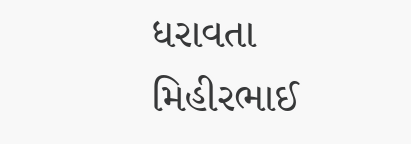ધરાવતા મિહીરભાઈ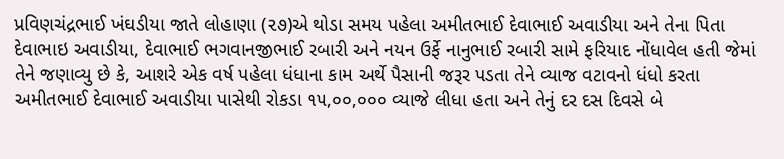પ્રવિણચંદ્રભાઈ ખંઘડીયા જાતે લોહાણા (૨૭)એ થોડા સમય પહેલા અમીતભાઈ દેવાભાઈ અવાડીયા અને તેના પિતા દેવાભાઇ અવાડીયા, દેવાભાઈ ભગવાનજીભાઈ રબારી અને નયન ઉર્ફે નાનુભાઈ રબારી સામે ફરિયાદ નોંધાવેલ હતી જેમાં તેને જણાવ્યુ છે કે, આશરે એક વર્ષ પહેલા ધંધાના કામ અર્થે પૈસાની જરૂર પડતા તેને વ્યાજ વટાવનો ધંધો કરતા અમીતભાઈ દેવાભાઈ અવાડીયા પાસેથી રોકડા ૧૫,૦૦,૦૦૦ વ્યાજે લીધા હતા અને તેનું દર દસ દિવસે બે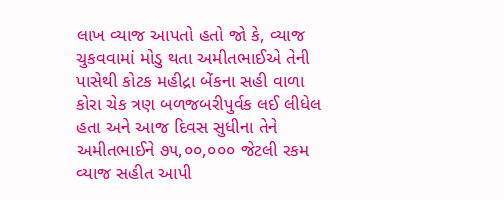લાખ વ્યાજ આપતો હતો જો કે, વ્યાજ ચુકવવામાં મોડુ થતા અમીતભાઈએ તેની પાસેથી કોટક મહીદ્રા બેંકના સહી વાળા કોરા ચેક ત્રણ બળજબરીપુર્વક લઈ લીધેલ હતા અને આજ દિવસ સુધીના તેને અમીતભાઈને ૭૫,૦૦,૦૦૦ જેટલી રકમ વ્યાજ સહીત આપી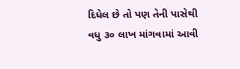દિધેલ છે તો પણ તેની પાસેથી વધુ ૩૦ લાખ માંગવામાં આવી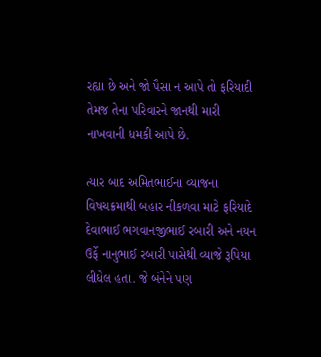રહ્યા છે અને જો પૈસા ન આપે તો ફરિયાદી તેમજ તેના પરિવારને જાનથી મારી નાખવાની ધમકી આપે છે.

ત્યાર બાદ અમિતભાઈના વ્યાજના વિષચક્રમાથી બહાર નીકળવા માટે ફરિયાદે દેવાભાઈ ભગવાનજીભાઈ રબારી અને નયન ઉર્ફે નાનુભાઈ રબારી પાસેથી વ્યાજે રૂપિયા લીધેલ હતા. જે બંનેને પણ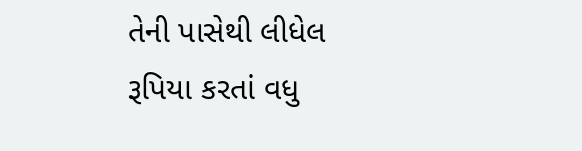તેની પાસેથી લીધેલ રૂપિયા કરતાં વધુ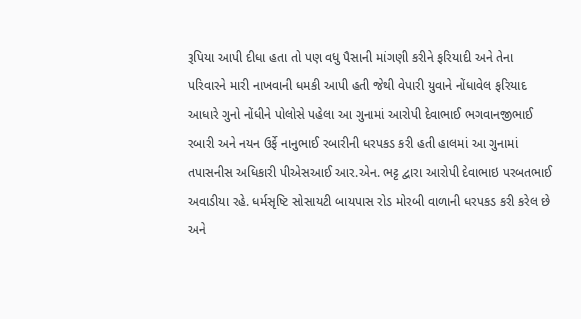રૂપિયા આપી દીધા હતા તો પણ વધુ પૈસાની માંગણી કરીને ફરિયાદી અને તેના પરિવારને મારી નાખવાની ધમકી આપી હતી જેથી વેપારી યુવાને નોંધાવેલ ફરિયાદ આધારે ગુનો નોંધીને પોલોસે પહેલા આ ગુનામાં આરોપી દેવાભાઈ ભગવાનજીભાઈ રબારી અને નયન ઉર્ફે નાનુભાઈ રબારીની ધરપકડ કરી હતી હાલમાં આ ગુનામાં તપાસનીસ અધિકારી પીએસઆઈ આર.એન. ભટ્ટ દ્વારા આરોપી દેવાભાઇ પરબતભાઈ અવાડીયા રહે. ધર્મસૃષ્ટિ સોસાયટી બાયપાસ રોડ મોરબી વાળાની ધરપકડ કરી કરેલ છે અને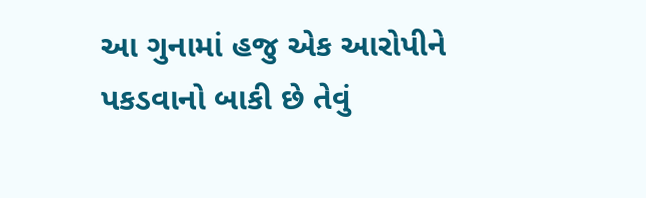આ ગુનામાં હજુ એક આરોપીને પકડવાનો બાકી છે તેવું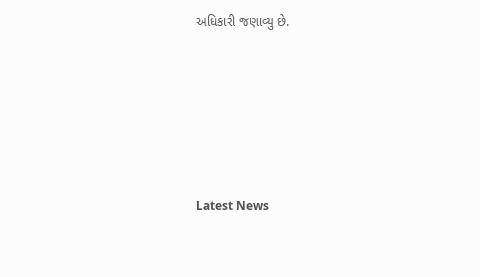અધિકારી જણાવ્યુ છે.






Latest News